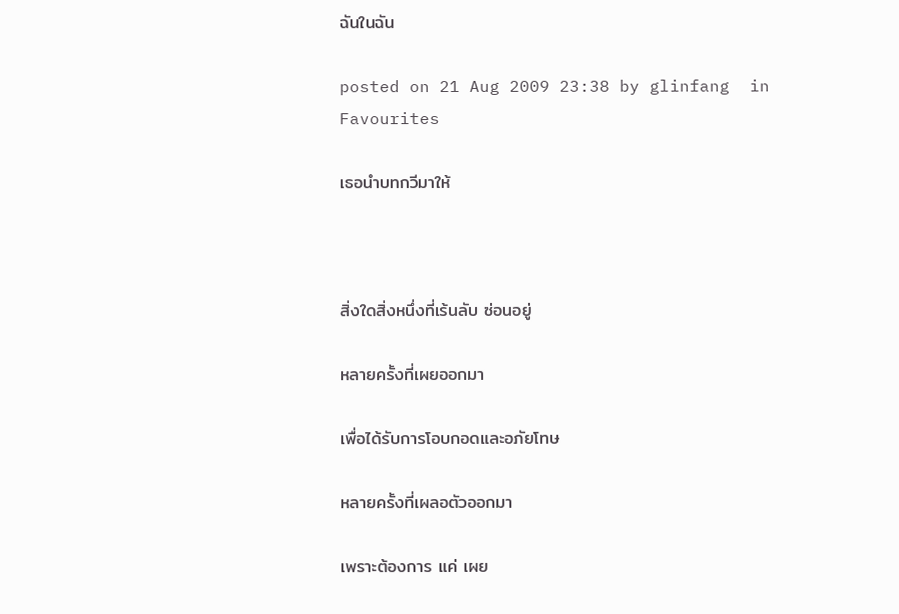ฉันในฉัน

posted on 21 Aug 2009 23:38 by glinfang  in Favourites

เธอนำบทกวีมาให้



สิ่งใดสิ่งหนึ่งที่เร้นลับ ซ่อนอยู่

หลายครั้งที่เผยออกมา

เพื่อได้รับการโอบกอดและอภัยโทษ

หลายครั้งที่เผลอตัวออกมา

เพราะต้องการ แค่ เผย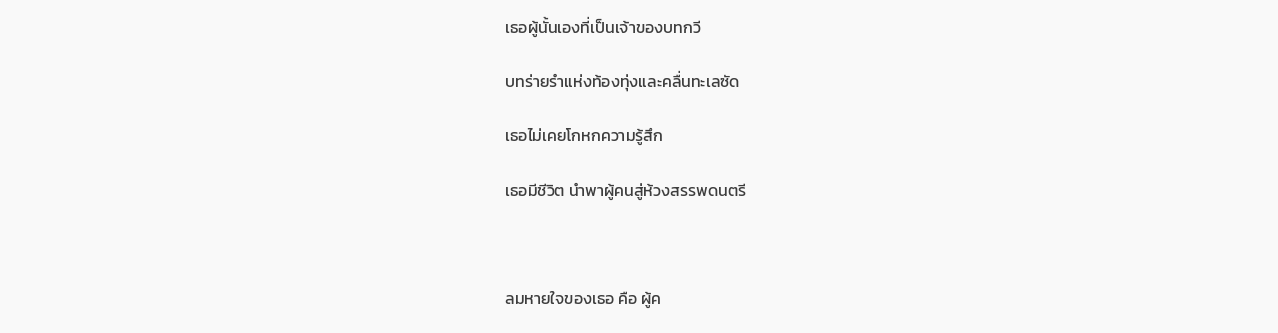เธอผู้นั้นเองที่เป็นเจ้าของบทกวี

บทร่ายรำแห่งท้องทุ่งและคลื่นทะเลซัด

เธอไม่เคยโกหกความรู้สึก

เธอมีชีวิต นำพาผู้คนสู่ห้วงสรรพดนตรี



ลมหายใจของเธอ คือ ผู้ค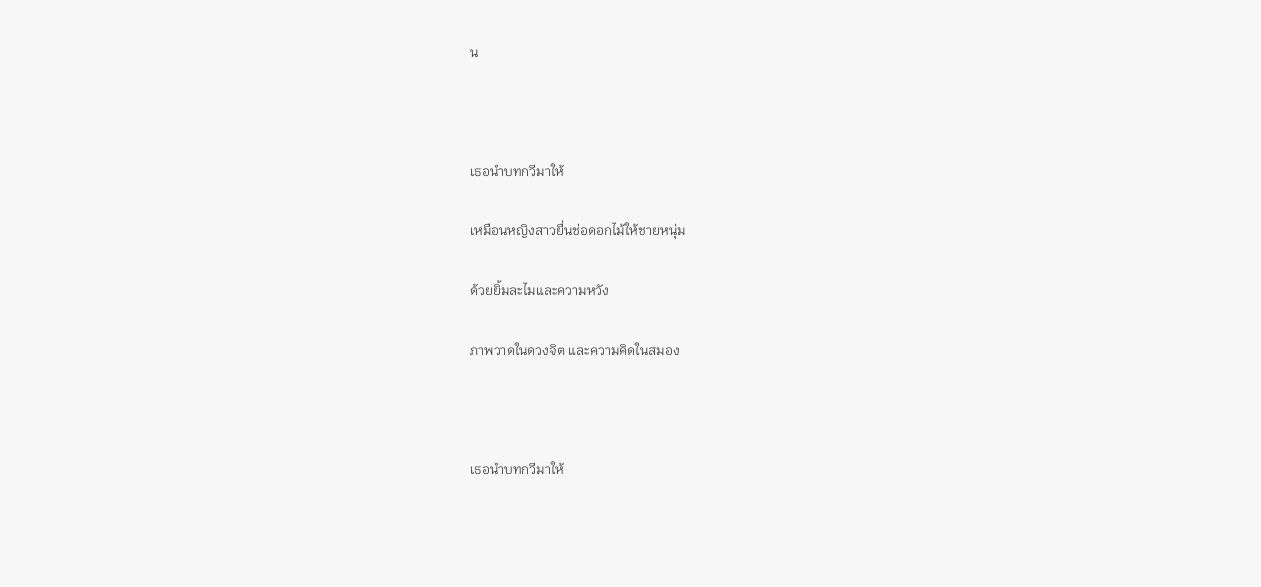น



เธอนำบทกวีมาให้

เหมือนหญิงสาวยื่นช่อดอกไม้ให้ชายหนุ่ม

ด้วยยิ้มละไมและความหวัง

ภาพวาดในดวงจิต และความคิดในสมอง



เธอนำบทกวีมาให้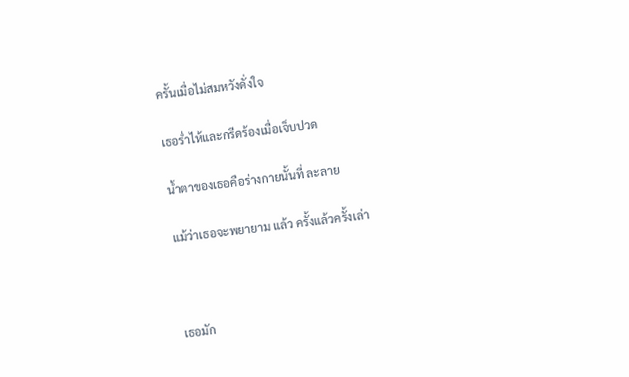ครั้นเมื่อไม่สมหวังดั่งใจ

เธอร่ำไห้และกรีดร้องเมื่อเจ็บปวด

น้ำตาของเธอคือร่างกายนั้นที่ ละลาย

แม้ว่าเธอจะพยายาม แล้ว ครั้งแล้วครั้งเล่า



เธอมัก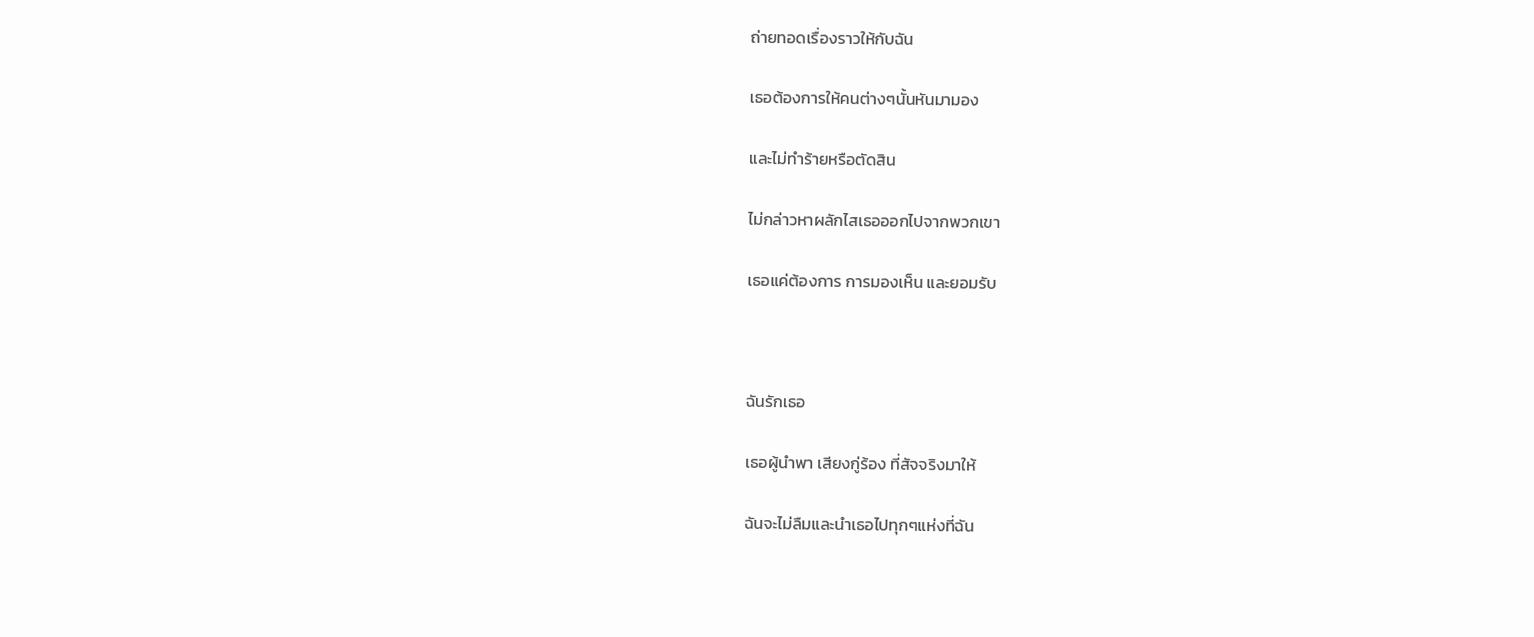ถ่ายทอดเรื่องราวให้กับฉัน

เธอต้องการให้คนต่างๆนั้นหันมามอง

และไม่ทำร้ายหรือตัดสิน

ไม่กล่าวหาผลักไสเธอออกไปจากพวกเขา

เธอแค่ต้องการ การมองเห็น และยอมรับ



ฉันรักเธอ

เธอผู้นำพา เสียงกู่ร้อง ที่สัจจริงมาให้

ฉันจะไม่ลืมและนำเธอไปทุกๆแห่งที่ฉัน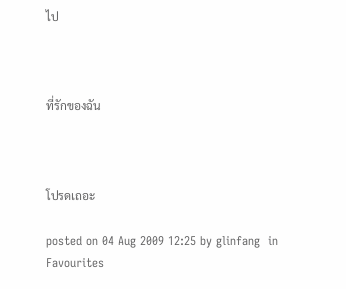ไป



ที่รักของฉัน



โปรดเถอะ

posted on 04 Aug 2009 12:25 by glinfang  in Favourites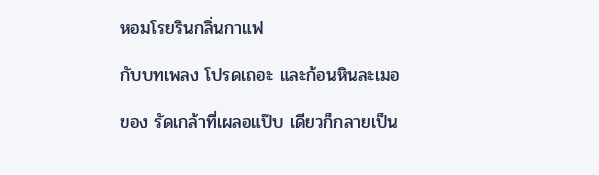หอมโรยรินกลิ่นกาแฟ

กับบทเพลง โปรดเถอะ และก้อนหินละเมอ

ของ รัดเกล้าที่เผลอแป๊บ เดียวก็กลายเป็น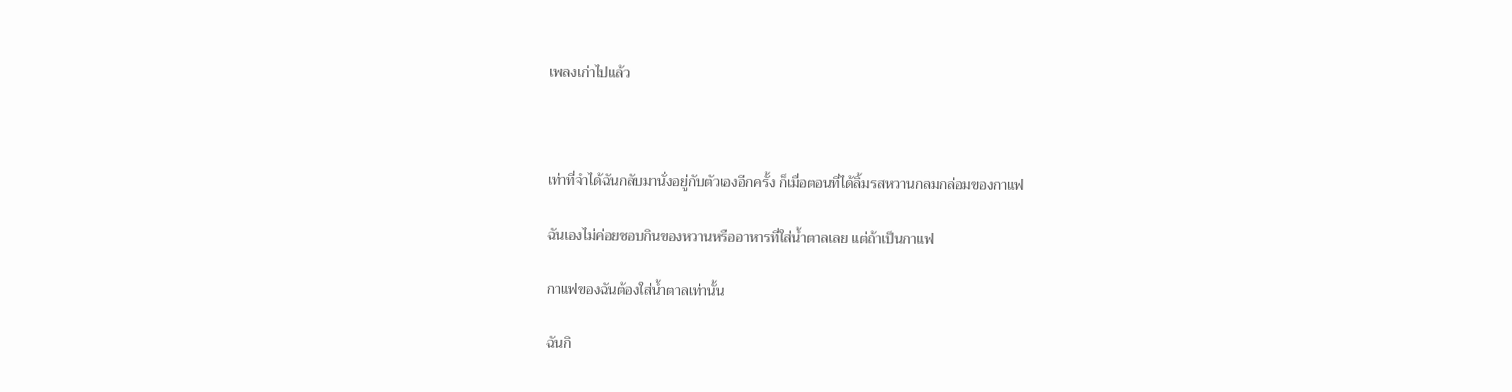เพลงเก่าไปแล้ว



เท่าที่จำได้ฉันกลับมานั่งอยู่กับตัวเองอีกครั้ง ก็เมื่อตอนที่ได้ลิ้มรสหวานกลมกล่อมของกาแฟ

ฉันเองไม่ค่อยชอบกินของหวานหรืออาหารที่ใส่น้ำตาลเลย แต่ถ้าเป็นกาแฟ

กาแฟของฉันต้องใส่น้ำตาลเท่านั้น

ฉันกิ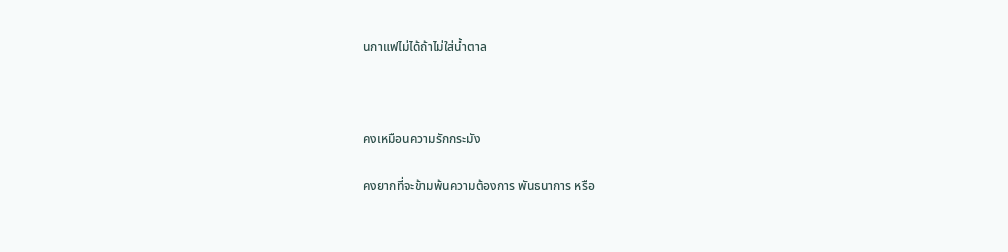นกาแฟไม่ได้ถ้าไม่ใส่น้ำตาล



คงเหมือนความรักกระมัง

คงยากที่จะข้ามพ้นความต้องการ พันธนาการ หรือ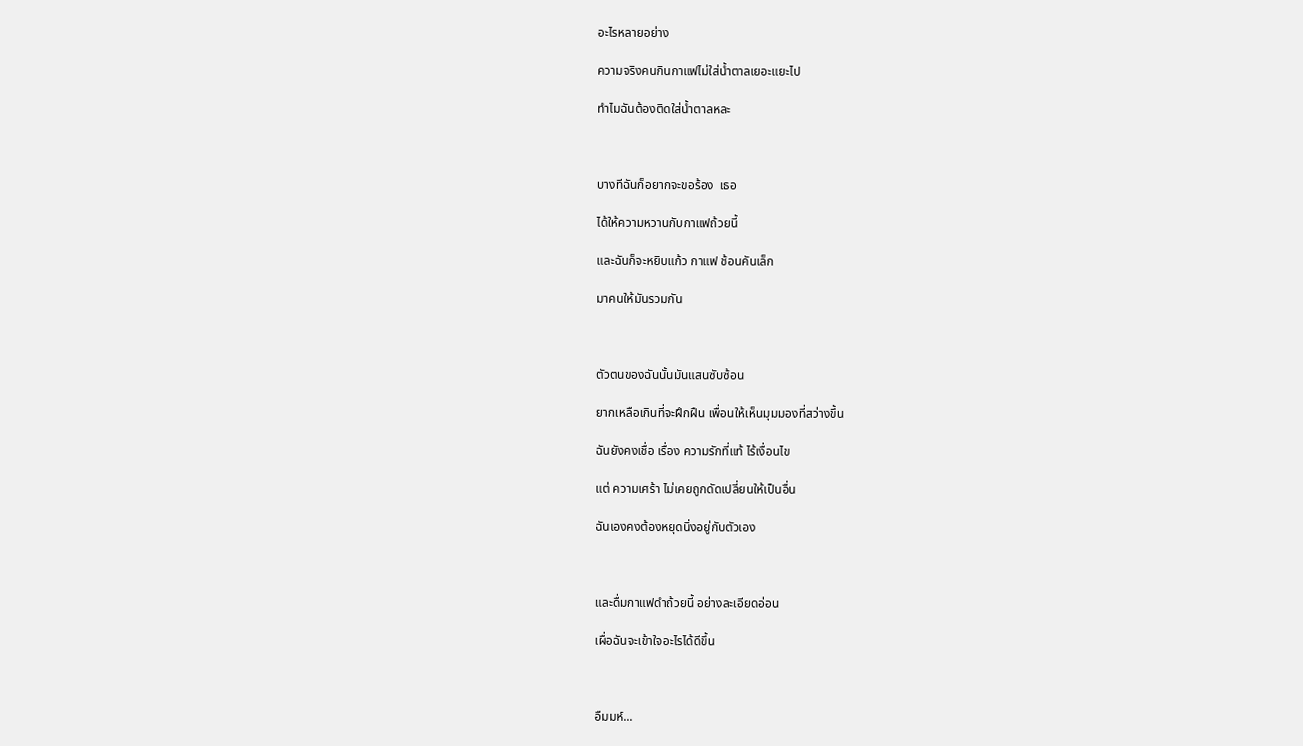อะไรหลายอย่าง

ความจริงคนกินกาแฟไม่ใส่น้ำตาลเยอะแยะไป

ทำไมฉันต้องติดใส่น้ำตาลหละ



บางทีฉันก็อยากจะขอร้อง  เธอ

ได้ให้ความหวานกับกาแฟถ้วยนี้

และฉันก็จะหยิบแก้ว กาแฟ ช้อนคันเล็ก

มาคนให้มันรวมกัน



ตัวตนของฉันนั้นมันแสนซับซ้อน

ยากเหลือเกินที่จะฝึกฝืน เพื่อนให้เห็นมุมมองที่สว่างขึ้น

ฉันยังคงเชื่อ เรื่อง ความรักที่แท้ ไร้เงื่อนไข

แต่ ความเศร้า ไม่เคยถูกดัดเปลี่ยนให้เป็นอื่น

ฉันเองคงต้องหยุดนิ่งอยู่กับตัวเอง



และดื่มกาแฟดำถ้วยนี้ อย่างละเอียดอ่อน

เผื่อฉันจะเข้าใจอะไรได้ดีขึ้น



อืมมห์...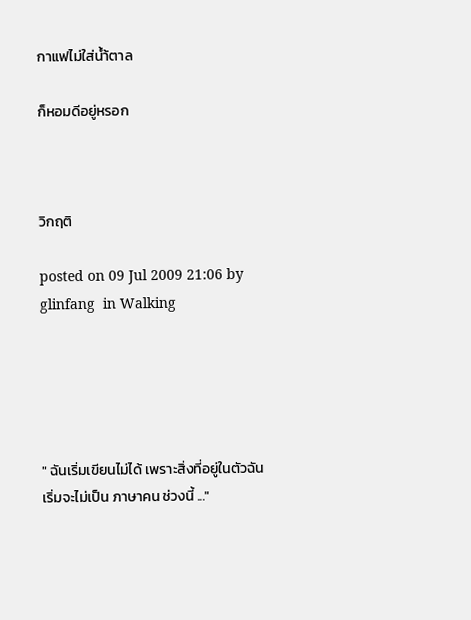กาแฟไม่ใส่น้ำ้ตาล

ก็หอมดีอยู่หรอก



วิกฤติ

posted on 09 Jul 2009 21:06 by glinfang  in Walking





" ฉันเริ่มเขียนไม่ได้ เพราะสิ่งที่อยู่ในตัวฉันเริ่มจะไม่เป็น ภาษาคน ช่วงนี้ ..."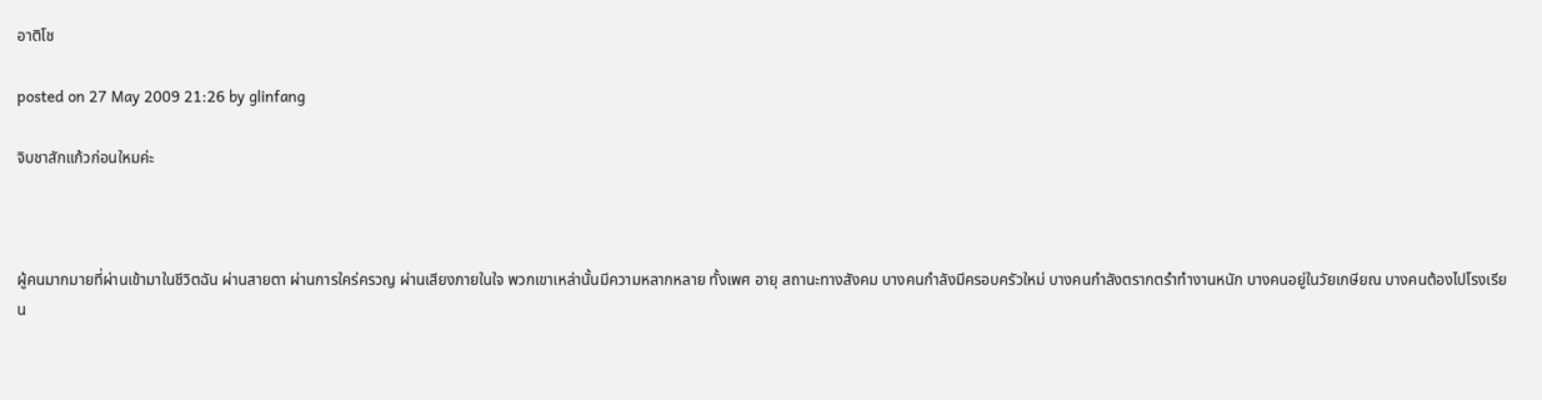อาติโช

posted on 27 May 2009 21:26 by glinfang

จิบชาสักแก้วก่อนใหมค่ะ



ผู้คนมากมายที่ผ่านเข้ามาในชีวิตฉัน ผ่านสายตา ผ่านการใคร่ครวญ ผ่านเสียงภายในใจ พวกเขาเหล่านั้นมีความหลากหลาย ทั้งเพศ อายุ สถานะทางสังคม บางคนกำลังมีครอบครัวใหม่ บางคนกำลังตรากตรำทำงานหนัก บางคนอยู่ในวัยเกษียณ บางคนต้องไปโรงเรียน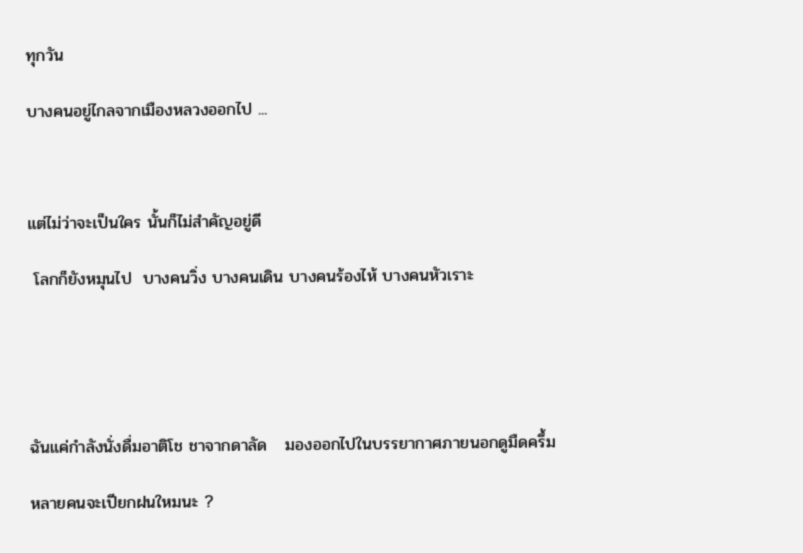ทุกวัน

บางคนอยู่ไกลจากเมืองหลวงออกไป ...



แต่ไม่ว่าจะเป็นใคร นั้นก็ไม่สำคัญอยู่ดี

 โลกก็ยังหมุนไป  บางคนวิ่ง บางคนเดิน บางคนร้องไห้ บางคนหัวเราะ





ฉันแค่กำลังนั่งดื่มอาติโช ชาจากดาลัด   มองออกไปในบรรยากาศภายนอกดูมืดครึ้ม

หลายคนจะเปียกฝนใหมนะ ?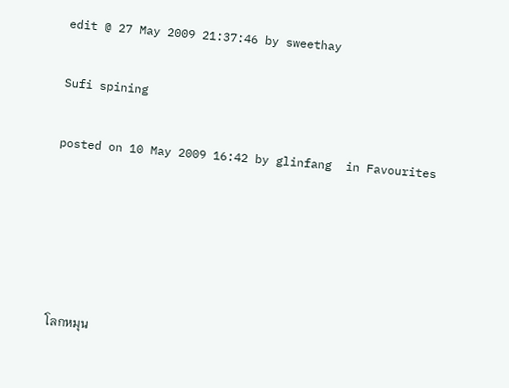edit @ 27 May 2009 21:37:46 by sweethay

Sufi spining

posted on 10 May 2009 16:42 by glinfang  in Favourites





โลกหมุน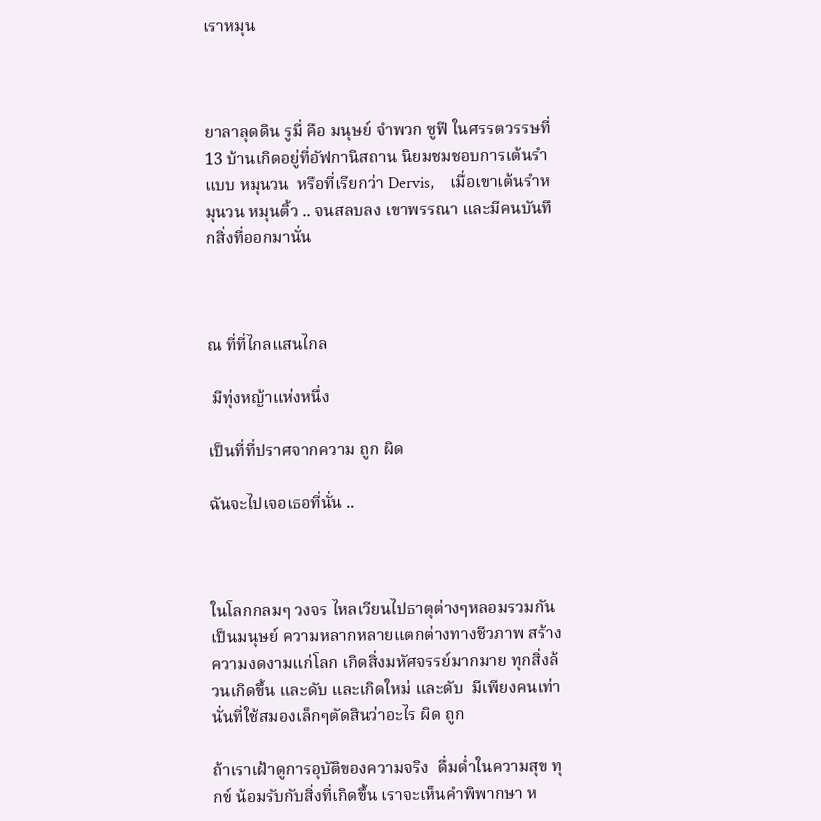เราหมุน



ยาลาลุดดิน รูมี่ คือ มนุษย์ จำพวก ซูฟี ในศรรตวรรษที่ 13 บ้านเกิดอยู่ที่อัฟกานิสถาน นิยมชมชอบการเต้นรำ แบบ หมุนวน  หรือที่เรียกว่า Dervis,    เมื่อเขาเต้นรำหมุนวน หมุนติ้ว .. จนสลบลง เขาพรรณา และมีคนบันทึกสิ่งที่ออกมานั่น



ณ ที่ที่ไกลแสนไกล

 มีทุ่งหญ้าแห่งหนึ่ง

เป็นที่ที่ปราศจากความ ถูก ผิด

ฉันจะไปเจอเธอที่นั่น ..



ในโลกกลมๆ วงจร ไหลเวียนไปธาตุต่างๆหลอมรวมกันเป็นมนุษย์ ความหลากหลายแตกต่างทางชีวภาพ สร้างความงดงามแก่โลก เกิดสิ่งมหัศจรรย์มากมาย ทุกสิ่งล้วนเกิดขึ้น และดับ และเกิดใหม่ และดับ  มีเพียงคนเท่านั่นที่ใช้สมองเล็กๆตัดสินว่าอะไร ผิด ถูก

ถ้าเราเฝ้าดูการอุบัติของความจริง  ดื่มด่ำในความสุข ทุกข์ น้อมรับกับสิ่งที่เกิดขึ้น เราจะเห็นคำพิพากษา ห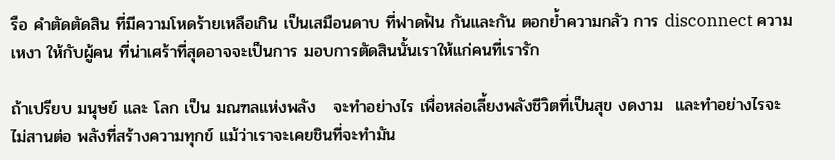รือ คำตัดตัดสิน ที่มีความโหดร้ายเหลือเกิน เป็นเสมือนดาบ ที่ฟาดฟัน กันและกัน ตอกย้ำความกลัว การ disconnect ความเหงา ให้กับผู้คน ที่น่าเศร้าที่สุดอาจจะเป็นการ มอบการตัดสินนั้นเราให้แก่คนที่เรารัก

ถ้าเปรียบ มนุษย์ และ โลก เป็น มณฑลแห่งพลัง   จะทำอย่างไร เพื่อหล่อเลี้ยงพลังชีวิตที่เป็นสุข งดงาม  และทำอย่างไรจะไม่สานต่อ พลังที่สร้างความทุกข์ แม้ว่าเราจะเคยชินที่จะทำมัน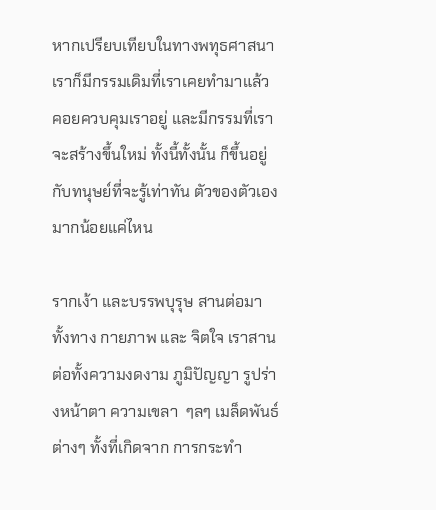หากเปรียบเทียบในทางพทุธศาสนา เราก็มีกรรมเดิมที่เราเคยทำมาแล้ว คอยควบคุมเราอยู่ และมีกรรมที่เราจะสร้างขึ้นใหม่ ทั้งนี้ทั้งนั้น ก็ขึ้นอยู่กับทนุษย์ที่จะรู้เท่าทัน ตัวของตัวเองมากน้อยแค่ไหน

รากเง้า และบรรพบุรุษ สานต่อมาทั้งทาง กายภาพ และ จิตใจ เราสานต่อทั้งความงดงาม ภูมิปัญญา รูปร่างหน้าตา ความเขลา  ๆลๆ เมล็ดพันธ์ต่างๆ ทั้งที่เกิดจาก การกระทำ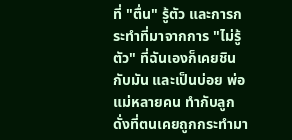ที่ "ตื่น" รู้ตัว และการกระทำที่มาจากการ "ไม่รู้ตัว" ที่ฉันเองก็เคยชินกับมัน และเป็นบ่อย พ่อแม่หลายคน ทำกับลูกดั่งที่ตนเคยถูกกระทำมา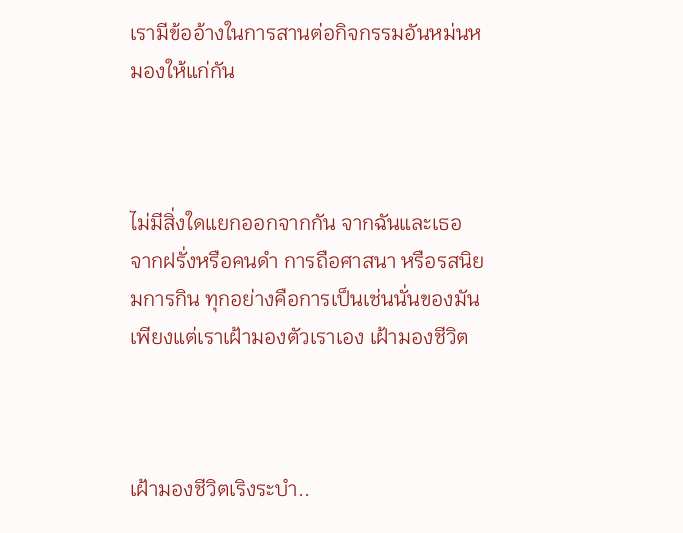เรามีข้ออ้างในการสานต่อกิจกรรมอันหม่นหมองให้แก่กัน



ไม่มีสิ่งใดแยกออกจากกัน จากฉันและเธอ  จากฝรั่งหรือคนดำ การถือศาสนา หรือรสนิยมการกิน ทุกอย่างคือการเป็นเช่นนั่นของมัน เพียงแต่เราเฝ้ามองตัวเราเอง เฝ้ามองชีวิต



เฝ้ามองชีวิตเริงระบำ..